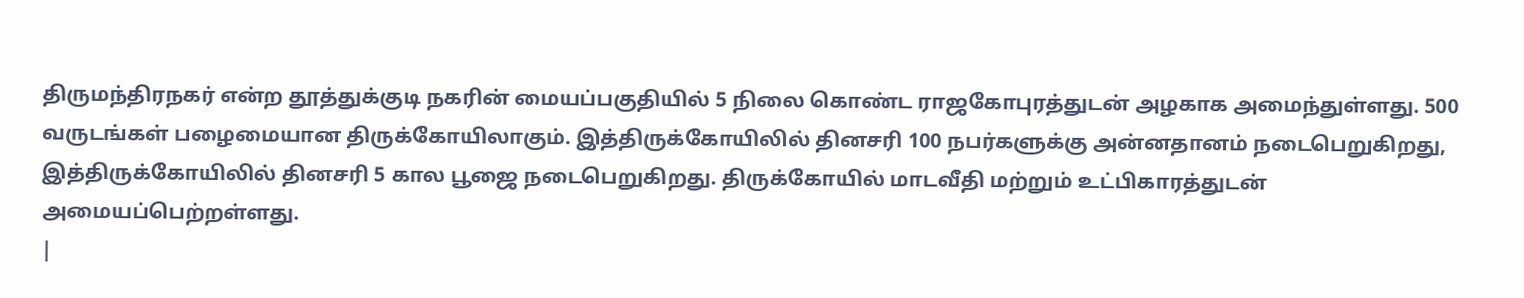திருமந்திரநகர் என்ற தூத்துக்குடி நகரின் மையப்பகுதியில் 5 நிலை கொண்ட ராஜகோபுரத்துடன் அழகாக அமைந்துள்ளது. 500 வருடங்கள் பழைமையான திருக்கோயிலாகும். இத்திருக்கோயிலில் தினசரி 100 நபர்களுக்கு அன்னதானம் நடைபெறுகிறது, இத்திருக்கோயிலில் தினசரி 5 கால பூஜை நடைபெறுகிறது. திருக்கோயில் மாடவீதி மற்றும் உட்பிகாரத்துடன் அமையப்பெற்றள்ளது.
|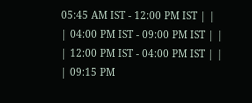05:45 AM IST - 12:00 PM IST | |
| 04:00 PM IST - 09:00 PM IST | |
| 12:00 PM IST - 04:00 PM IST | |
| 09:15 PM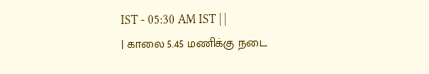IST - 05:30 AM IST | |
| காலை 5.45 மணிக்கு நடை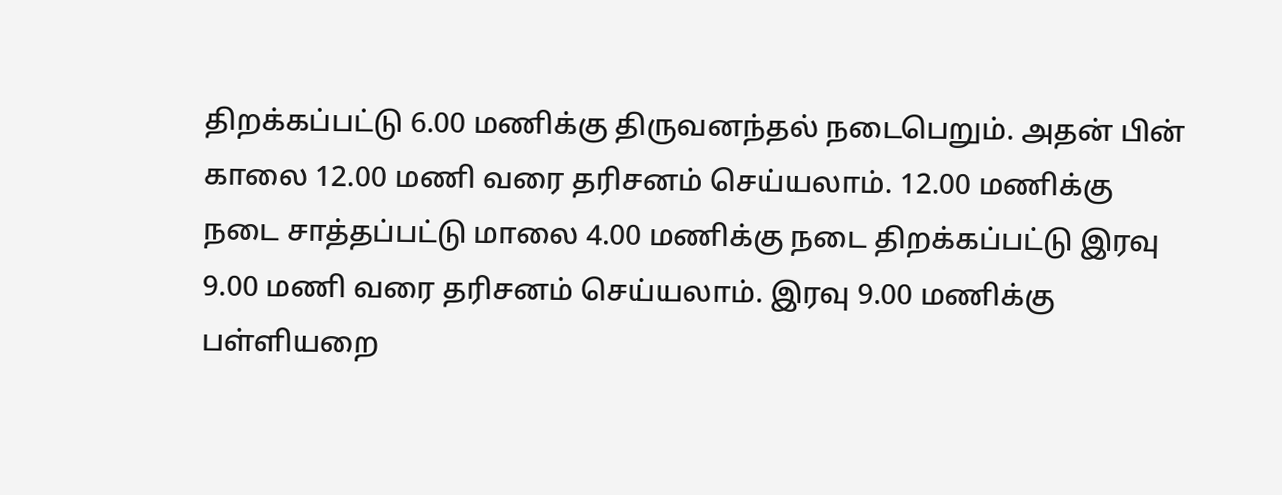திறக்கப்பட்டு 6.00 மணிக்கு திருவனந்தல் நடைபெறும். அதன் பின் காலை 12.00 மணி வரை தரிசனம் செய்யலாம். 12.00 மணிக்கு நடை சாத்தப்பட்டு மாலை 4.00 மணிக்கு நடை திறக்கப்பட்டு இரவு 9.00 மணி வரை தரிசனம் செய்யலாம். இரவு 9.00 மணிக்கு பள்ளியறை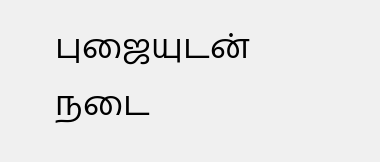புஜையுடன் நடை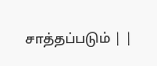சாத்தப்படும் | |